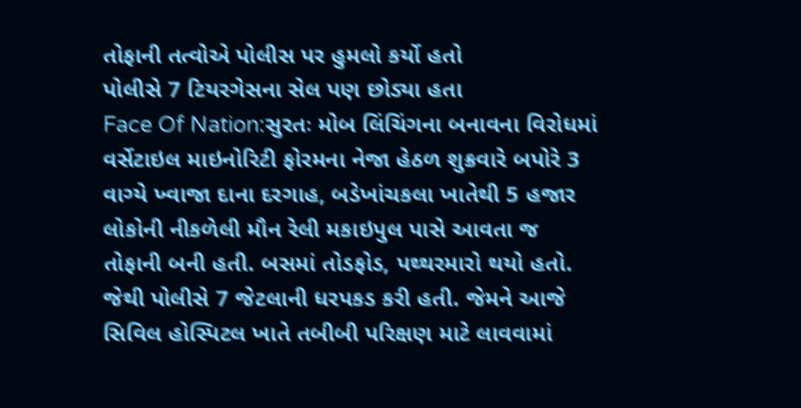તોફાની તત્વોએ પોલીસ પર હુમલો કર્યો હતો
પોલીસે 7 ટિયરગેસના સેલ પણ છોડ્યા હતા
Face Of Nation:સુરતઃ મોબ લિંચિંગના બનાવના વિરોધમાં વર્સેટાઇલ માઇનોરિટી ફોરમના નેજા હેઠળ શુક્રવારે બપોરે 3 વાગ્યે ખ્વાજા દાના દરગાહ, બડેખાંચકલા ખાતેથી 5 હજાર લોકોની નીકળેલી મૌન રેલી મકાઇપુલ પાસે આવતા જ તોફાની બની હતી. બસમાં તોડફોડ, પથ્થરમારો થયો હતો. જેથી પોલીસે 7 જેટલાની ધરપકડ કરી હતી. જેમને આજે સિવિલ હોસ્પિટલ ખાતે તબીબી પરિક્ષણ માટે લાવવામાં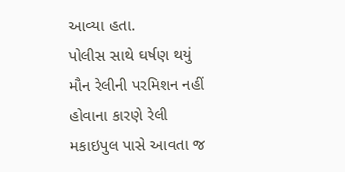આવ્યા હતા.
પોલીસ સાથે ઘર્ષણ થયું
મૌન રેલીની પરમિશન નહીં હોવાના કારણે રેલી મકાઇપુલ પાસે આવતા જ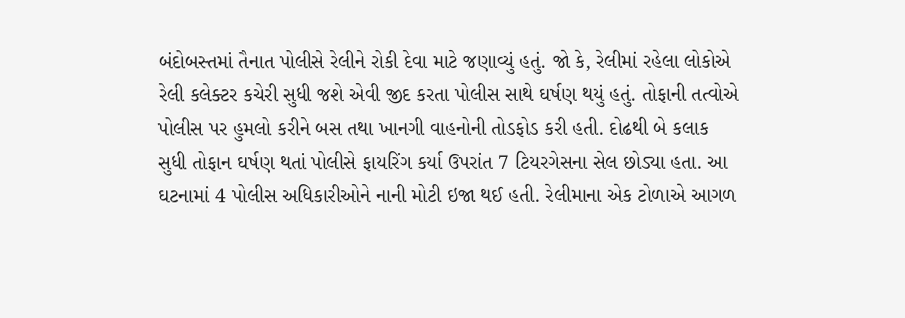બંદોબસ્તમાં તૈનાત પોલીસે રેલીને રોકી દેવા માટે જણાવ્યું હતું. જો કે, રેલીમાં રહેલા લોકોએ રેલી કલેક્ટર કચેરી સુધી જશે એવી જીદ કરતા પોલીસ સાથે ઘર્ષણ થયું હતું. તોફાની તત્વોએ પોલીસ પર હુમલો કરીને બસ તથા ખાનગી વાહનોની તોડફોડ કરી હતી. દોઢથી બે કલાક સુધી તોફાન ઘર્ષણ થતાં પોલીસે ફાયરિંગ કર્યા ઉપરાંત 7 ટિયરગેસના સેલ છોડ્યા હતા. આ ઘટનામાં 4 પોલીસ અધિકારીઓને નાની મોટી ઇજા થઈ હતી. રેલીમાના એક ટોળાએ આગળ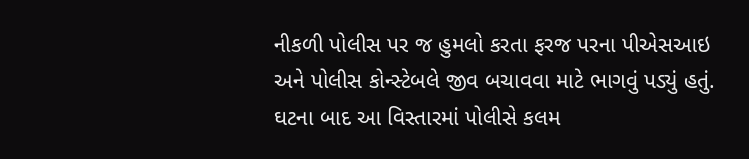નીકળી પોલીસ પર જ હુમલો કરતા ફરજ પરના પીએસઆઇ અને પોલીસ કોન્સ્ટેબલે જીવ બચાવવા માટે ભાગવું પડ્યું હતું. ઘટના બાદ આ વિસ્તારમાં પોલીસે કલમ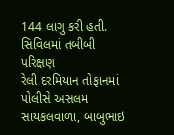144 લાગુ કરી હતી.
સિવિલમાં તબીબી પરિક્ષણ
રેલી દરમિયાન તોફાનમાં પોલીસે અસલમ સાયકલવાળા, બાબુભાઇ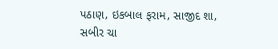પઠાણ, ઇકબાલ ફરામ, સાજીદ શા, સબીર ચા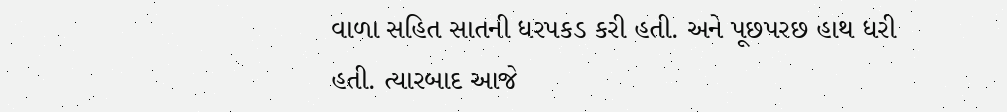વાળા સહિત સાતની ધરપકડ કરી હતી. અને પૂછપરછ હાથ ધરી હતી. ત્યારબાદ આજે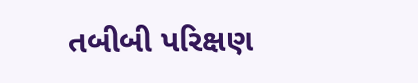તબીબી પરિક્ષણ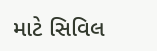માટે સિવિલ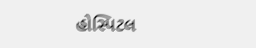હોસ્પિટલ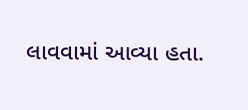લાવવામાં આવ્યા હતા.